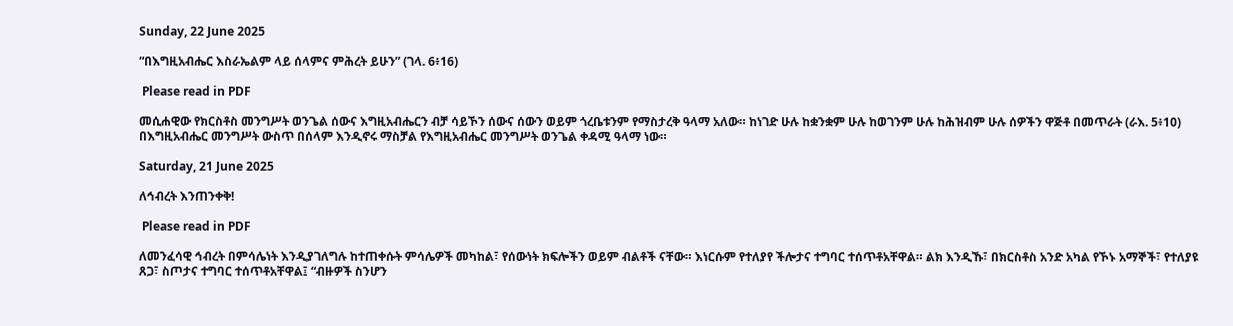Sunday, 22 June 2025

“በእግዚአብሔር እስራኤልም ላይ ሰላምና ምሕረት ይሁን” (ገላ. 6፥16)

 Please read in PDF

መሲሐዊው የክርስቶስ መንግሥት ወንጌል ሰውና እግዚአብሔርን ብቻ ሳይኾን ሰውና ሰውን ወይም ጎረቤቱንም የማስታረቅ ዓላማ አለው። ከነገድ ሁሉ ከቋንቋም ሁሉ ከወገንም ሁሉ ከሕዝብም ሁሉ ሰዎችን ዋጅቶ በመጥራት (ራእ. 5፥10) በእግዚአብሔር መንግሥት ውስጥ በሰላም እንዲኖሩ ማስቻል የእግዚአብሔር መንግሥት ወንጌል ቀዳሚ ዓላማ ነው።

Saturday, 21 June 2025

ለኅብረት እንጠንቀቅ!

 Please read in PDF

ለመንፈሳዊ ኅብረት በምሳሌነት እንዲያገለግሉ ከተጠቀሱት ምሳሌዎች መካከል፣ የሰውነት ክፍሎችን ወይም ብልቶች ናቸው። እነርሱም የተለያየ ችሎታና ተግባር ተሰጥቶአቸዋል። ልክ እንዲኹ፣ በክርስቶስ አንድ አካል የኾኑ አማኞች፣ የተለያዩ ጸጋ፣ ስጦታና ተግባር ተሰጥቶአቸዋል፤ “ብዙዎች ስንሆን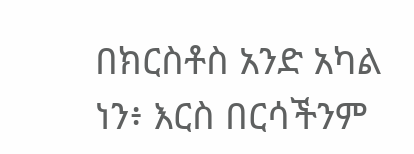በክርስቶስ አንድ አካል ነን፥ እርስ በርሳችንም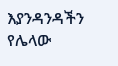እያንዳንዳችን የሌላው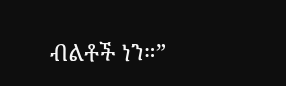ብልቶች ነን።”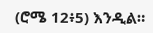(ሮሜ 12፥5) እንዲል።